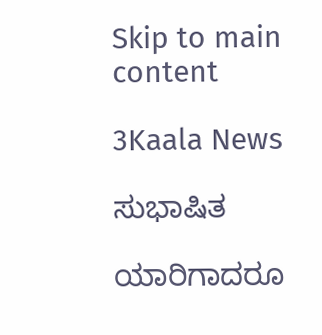Skip to main content

3Kaala News

ಸುಭಾಷಿತ

ಯಾರಿಗಾದರೂ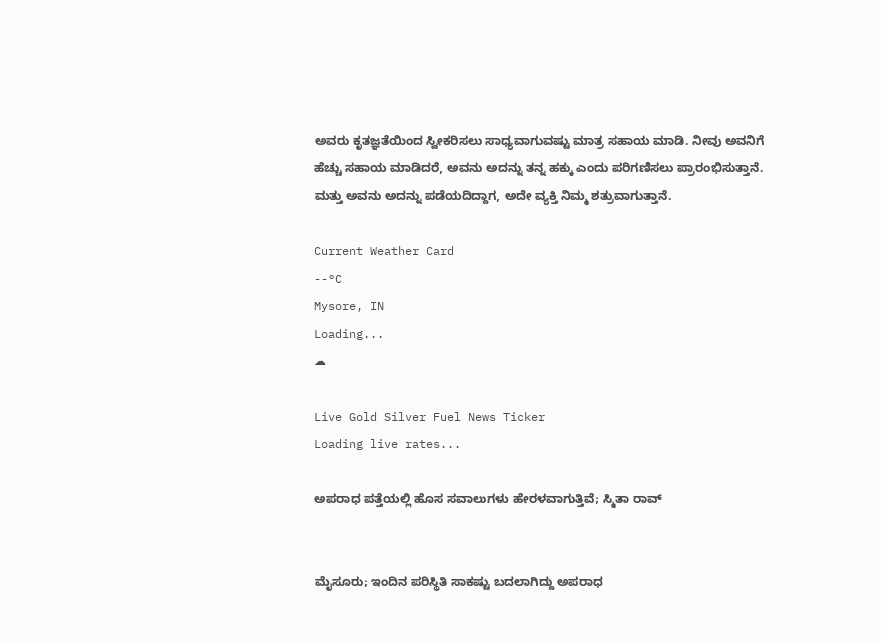ಅವರು ಕೃತಜ್ಞತೆಯಿಂದ ಸ್ವೀಕರಿಸಲು ಸಾಧ್ಯವಾಗುವಷ್ಟು ಮಾತ್ರ ಸಹಾಯ ಮಾಡಿ. ನೀವು ಅವನಿಗೆ ಹೆಚ್ಚು ಸಹಾಯ ಮಾಡಿದರೆ, ಅವನು ಅದನ್ನು ತನ್ನ ಹಕ್ಕು ಎಂದು ಪರಿಗಣಿಸಲು ಪ್ರಾರಂಭಿಸುತ್ತಾನೆ. ಮತ್ತು ಅವನು ಅದನ್ನು ಪಡೆಯದಿದ್ದಾಗ, ಅದೇ ವ್ಯಕ್ತಿ ನಿಮ್ಮ ಶತ್ರುವಾಗುತ್ತಾನೆ.

Current Weather Card
--°C
Mysore, IN
Loading...
☁

Live Gold Silver Fuel News Ticker
Loading live rates...

ಅಪರಾಧ ಪತ್ತೆಯಲ್ಲಿ ಹೊಸ ಸವಾಲುಗಳು ಹೇರಳವಾಗುತ್ತಿವೆ; ಸ್ಮಿತಾ ರಾವ್


ಮೈಸೂರು; ಇಂದಿನ ಪರಿಸ್ಥಿತಿ ಸಾಕಷ್ಟು ಬದಲಾಗಿದ್ದು ಅಪರಾಧ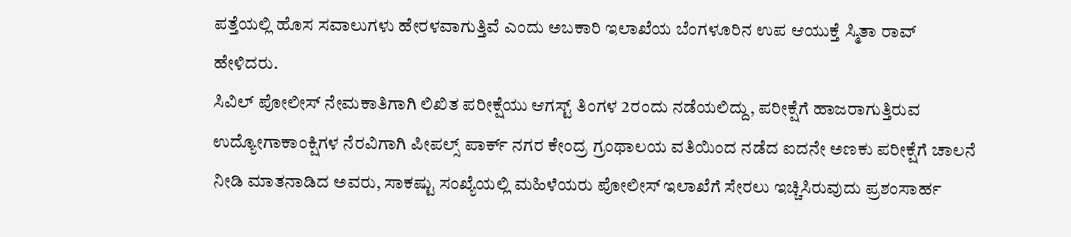ಪತ್ತೆಯಲ್ಲಿ ಹೊಸ ಸವಾಲುಗಳು ಹೇರಳವಾಗುತ್ತಿವೆ ಎಂದು ಅಬಕಾರಿ ಇಲಾಖೆಯ ಬೆಂಗಳೂರಿನ ಉಪ ಆಯುಕ್ತೆ ಸ್ಮಿತಾ ರಾವ್
ಹೇಳಿದರು.
ಸಿವಿಲ್ ಪೋಲೀಸ್ ನೇಮಕಾತಿಗಾಗಿ ಲಿಖಿತ ಪರೀಕ್ಷೆಯು ಆಗಸ್ಟ್ ತಿಂಗಳ 2ರಂದು ನಡೆಯಲಿದ್ದು, ಪರೀಕ್ಷೆಗೆ ಹಾಜರಾಗುತ್ತಿರುವ ಉದ್ಯೋಗಾಕಾಂಕ್ಷಿಗಳ ನೆರವಿಗಾಗಿ ಪೀಪಲ್ಸ್ ಪಾರ್ಕ್ ನಗರ ಕೇಂದ್ರ ಗ್ರಂಥಾಲಯ ವತಿಯಿಂದ ನಡೆದ ಐದನೇ ಅಣಕು ಪರೀಕ್ಷೆಗೆ ಚಾಲನೆ ನೀಡಿ ಮಾತನಾಡಿದ ಅವರು, ಸಾಕಷ್ಟು ಸಂಖ್ಯೆಯಲ್ಲಿ ಮಹಿಳೆಯರು ಪೋಲೀಸ್ ಇಲಾಖೆಗೆ ಸೇರಲು ಇಚ್ಚಿಸಿರುವುದು ಪ್ರಶಂಸಾರ್ಹ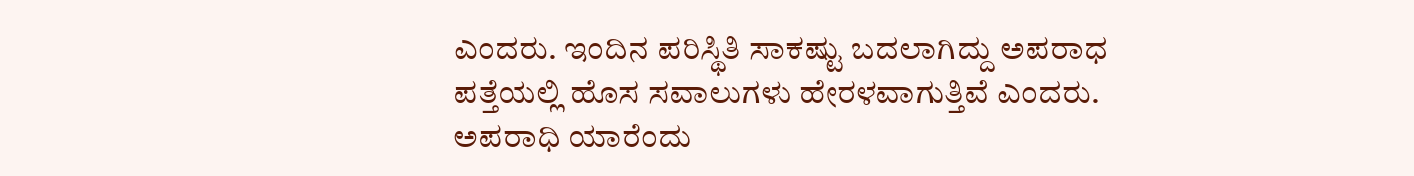ಎಂದರು. ಇಂದಿನ ಪರಿಸ್ಥಿತಿ ಸಾಕಷ್ಟು ಬದಲಾಗಿದ್ದು ಅಪರಾಧ ಪತ್ತೆಯಲ್ಲಿ ಹೊಸ ಸವಾಲುಗಳು ಹೇರಳವಾಗುತ್ತಿವೆ ಎಂದರು. ಅಪರಾಧಿ ಯಾರೆಂದು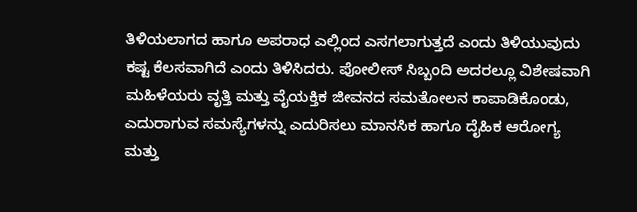ತಿಳಿಯಲಾಗದ ಹಾಗೂ ಅಪರಾಧ ಎಲ್ಲಿಂದ ಎಸಗಲಾಗುತ್ತದೆ ಎಂದು ತಿಳಿಯುವುದು ಕಷ್ಟ ಕೆಲಸವಾಗಿದೆ ಎಂದು ತಿಳಿಸಿದರು. ಪೋಲೀಸ್ ಸಿಬ್ಬಂದಿ ಅದರಲ್ಲೂ ವಿಶೇಷವಾಗಿ ಮಹಿಳೆಯರು ವೃತ್ತಿ ಮತ್ತು ವೈಯಕ್ತಿಕ ಜೀವನದ ಸಮತೋಲನ ಕಾಪಾಡಿಕೊಂಡು, ಎದುರಾಗುವ ಸಮಸ್ಯೆಗಳನ್ನು ಎದುರಿಸಲು ಮಾನಸಿಕ ಹಾಗೂ ದೈಹಿಕ ಆರೋಗ್ಯ ಮತ್ತು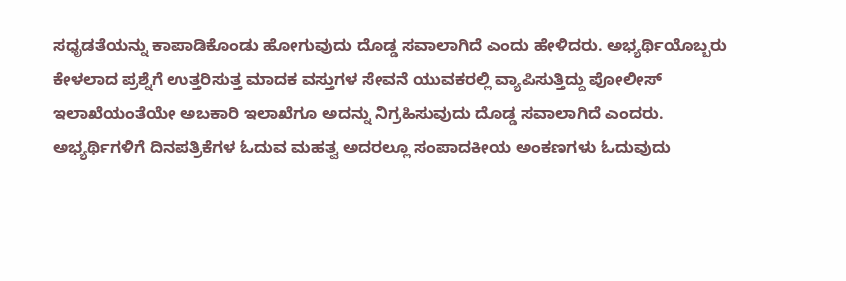ಸಧೃಡತೆಯನ್ನು ಕಾಪಾಡಿಕೊಂಡು ಹೋಗುವುದು ದೊಡ್ಡ ಸವಾಲಾಗಿದೆ ಎಂದು ಹೇಳಿದರು. ಅಭ್ಯರ್ಥಿಯೊಬ್ಬರು ಕೇಳಲಾದ ಪ್ರಶ್ನೆಗೆ ಉತ್ತರಿಸುತ್ತ ಮಾದಕ ವಸ್ತುಗಳ ಸೇವನೆ ಯುವಕರಲ್ಲಿ ವ್ಯಾಪಿಸುತ್ತಿದ್ದು ಪೋಲೀಸ್ ಇಲಾಖೆಯಂತೆಯೇ ಅಬಕಾರಿ ಇಲಾಖೆಗೂ ಅದನ್ನು ನಿಗ್ರಹಿಸುವುದು ದೊಡ್ಡ ಸವಾಲಾಗಿದೆ ಎಂದರು.
ಅಭ್ಯರ್ಥಿಗಳಿಗೆ ದಿನಪತ್ರಿಕೆಗಳ ಓದುವ ಮಹತ್ವ ಅದರಲ್ಲೂ ಸಂಪಾದಕೀಯ ಅಂಕಣಗಳು ಓದುವುದು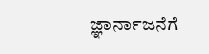ಜ್ಞಾರ್ನಾಜನೆಗೆ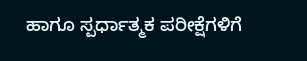ಹಾಗೂ ಸ್ಪರ್ಧಾತ್ಮಕ ಪರೀಕ್ಷೆಗಳಿಗೆ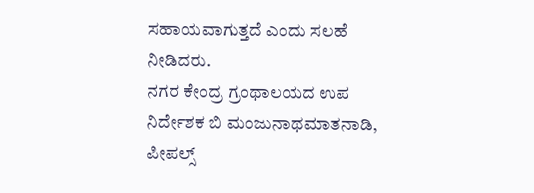ಸಹಾಯವಾಗುತ್ತದೆ ಎಂದು ಸಲಹೆ ನೀಡಿದರು.
ನಗರ ಕೇಂದ್ರ ಗ್ರಂಥಾಲಯದ ಉಪ ನಿರ್ದೇಶಕ ಬಿ ಮಂಜುನಾಥಮಾತನಾಡಿ, ಪೀಪಲ್ಸ್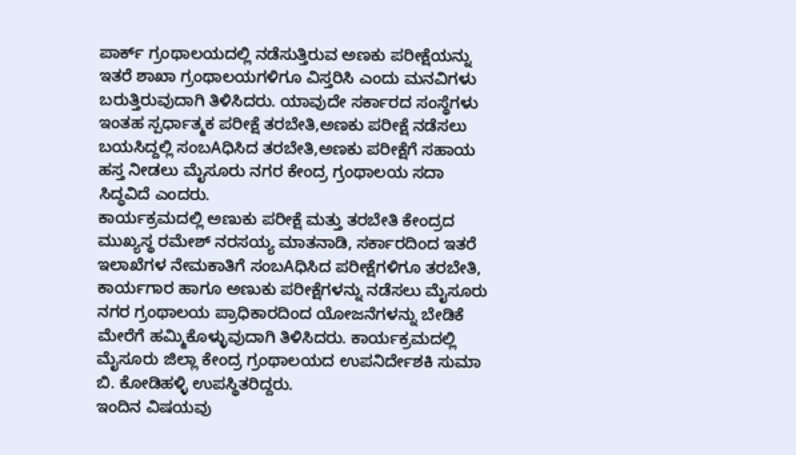ಪಾರ್ಕ್ ಗ್ರಂಥಾಲಯದಲ್ಲಿ ನಡೆಸುತ್ತಿರುವ ಅಣಕು ಪರೀಕ್ಷೆಯನ್ನು ಇತರೆ ಶಾಖಾ ಗ್ರಂಥಾಲಯಗಳಿಗೂ ವಿಸ್ತರಿಸಿ ಎಂದು ಮನವಿಗಳು ಬರುತ್ತಿರುವುದಾಗಿ ತಿಳಿಸಿದರು. ಯಾವುದೇ ಸರ್ಕಾರದ ಸಂಸ್ಥೆಗಳು ಇಂತಹ ಸ್ಪರ್ಧಾತ್ಮಕ ಪರೀಕ್ಷೆ ತರಬೇತಿ,ಅಣಕು ಪರೀಕ್ಷೆ ನಡೆಸಲು ಬಯಸಿದ್ದಲ್ಲಿ ಸಂಬAಧಿಸಿದ ತರಬೇತಿ,ಅಣಕು ಪರೀಕ್ಷೆಗೆ ಸಹಾಯ ಹಸ್ತ ನೀಡಲು ಮೈಸೂರು ನಗರ ಕೇಂದ್ರ ಗ್ರಂಥಾಲಯ ಸದಾ ಸಿದ್ಧವಿದೆ ಎಂದರು.
ಕಾರ್ಯಕ್ರಮದಲ್ಲಿ ಅಣುಕು ಪರೀಕ್ಷೆ ಮತ್ತು ತರಬೇತಿ ಕೇಂದ್ರದ ಮುಖ್ಯಸ್ಥ ರಮೇಶ್ ನರಸಯ್ಯ ಮಾತನಾಡಿ, ಸರ್ಕಾರದಿಂದ ಇತರೆ ಇಲಾಖೆಗಳ ನೇಮಕಾತಿಗೆ ಸಂಬAಧಿಸಿದ ಪರೀಕ್ಷೆಗಳಿಗೂ ತರಬೇತಿ, ಕಾರ್ಯಗಾರ ಹಾಗೂ ಅಣುಕು ಪರೀಕ್ಷೆಗಳನ್ನು ನಡೆಸಲು ಮೈಸೂರು ನಗರ ಗ್ರಂಥಾಲಯ ಪ್ರಾಧಿಕಾರದಿಂದ ಯೋಜನೆಗಳನ್ನು ಬೇಡಿಕೆ ಮೇರೆಗೆ ಹಮ್ಮಿಕೊಳ್ಳುವುದಾಗಿ ತಿಳಿಸಿದರು. ಕಾರ್ಯಕ್ರಮದಲ್ಲಿ ಮೈಸೂರು ಜಿಲ್ಲಾ ಕೇಂದ್ರ ಗ್ರಂಥಾಲಯದ ಉಪನಿರ್ದೇಶಕಿ ಸುಮಾ ಬಿ. ಕೋಡಿಹಳ್ಳಿ ಉಪಸ್ಥಿತರಿದ್ದರು.
ಇಂದಿನ ವಿಷಯವು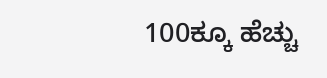100ಕ್ಕೂ ಹೆಚ್ಚು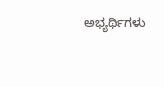ಅಭ್ಯರ್ಥಿಗಳು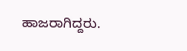ಹಾಜರಾಗಿದ್ದರು.